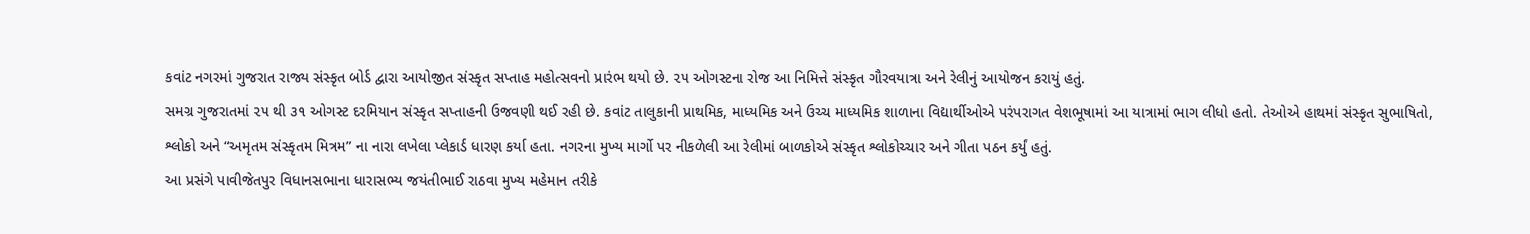કવાંટ નગરમાં ગુજરાત રાજ્ય સંસ્કૃત બોર્ડ દ્વારા આયોજીત સંસ્કૃત સપ્તાહ મહોત્સવનો પ્રારંભ થયો છે. ૨૫ ઓગસ્ટના રોજ આ નિમિત્તે સંસ્કૃત ગૌરવયાત્રા અને રેલીનું આયોજન કરાયું હતું.
સમગ્ર ગુજરાતમાં ૨૫ થી ૩૧ ઓગસ્ટ દરમિયાન સંસ્કૃત સપ્તાહની ઉજવણી થઈ રહી છે. કવાંટ તાલુકાની પ્રાથમિક, માધ્યમિક અને ઉચ્ચ માધ્યમિક શાળાના વિદ્યાર્થીઓએ પરંપરાગત વેશભૂષામાં આ યાત્રામાં ભાગ લીધો હતો. તેઓએ હાથમાં સંસ્કૃત સુભાષિતો, શ્લોકો અને “અમૃતમ સંસ્કૃતમ મિત્રમ” ના નારા લખેલા પ્લેકાર્ડ ધારણ કર્યા હતા. નગરના મુખ્ય માર્ગો પર નીકળેલી આ રેલીમાં બાળકોએ સંસ્કૃત શ્લોકોચ્ચાર અને ગીતા પઠન કર્યું હતું.
આ પ્રસંગે પાવીજેતપુર વિધાનસભાના ધારાસભ્ય જયંતીભાઈ રાઠવા મુખ્ય મહેમાન તરીકે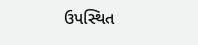ઉપસ્થિત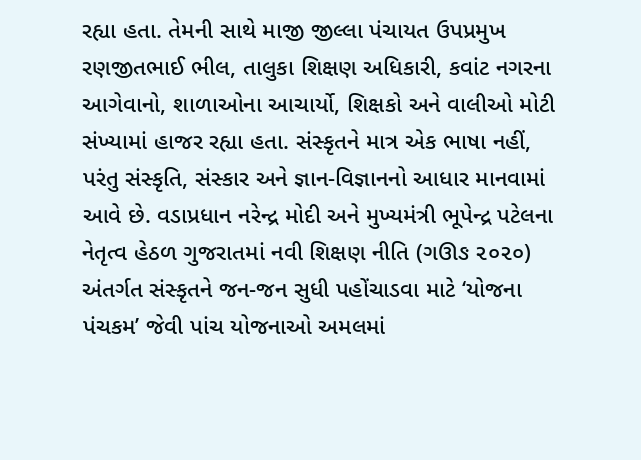રહ્યા હતા. તેમની સાથે માજી જીલ્લા પંચાયત ઉપપ્રમુખ રણજીતભાઈ ભીલ, તાલુકા શિક્ષણ અધિકારી, કવાંટ નગરના આગેવાનો, શાળાઓના આચાર્યો, શિક્ષકો અને વાલીઓ મોટી સંખ્યામાં હાજર રહ્યા હતા. સંસ્કૃતને માત્ર એક ભાષા નહીં, પરંતુ સંસ્કૃતિ, સંસ્કાર અને જ્ઞાન-વિજ્ઞાનનો આધાર માનવામાં આવે છે. વડાપ્રધાન નરેન્દ્ર મોદી અને મુખ્યમંત્રી ભૂપેન્દ્ર પટેલના નેતૃત્વ હેઠળ ગુજરાતમાં નવી શિક્ષણ નીતિ (ગઊઙ ૨૦૨૦) અંતર્ગત સંસ્કૃતને જન-જન સુધી પહોંચાડવા માટે ‘યોજના પંચકમ’ જેવી પાંચ યોજનાઓ અમલમાં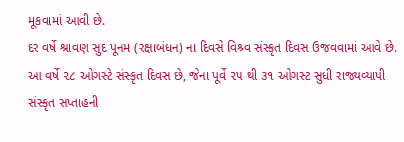મૂકવામાં આવી છે.
દર વર્ષે શ્રાવણ સુદ પૂનમ (રક્ષાબંધન) ના દિવસે વિશ્ર્વ સંસ્કૃત દિવસ ઉજવવામાં આવે છે. આ વર્ષે ૨૮ ઓગસ્ટે સંસ્કૃત દિવસ છે, જેના પૂર્વે ૨૫ થી ૩૧ ઓગસ્ટ સુધી રાજ્યવ્યાપી સંસ્કૃત સપ્તાહની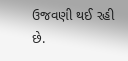ઉજવણી થઈ રહી છે.